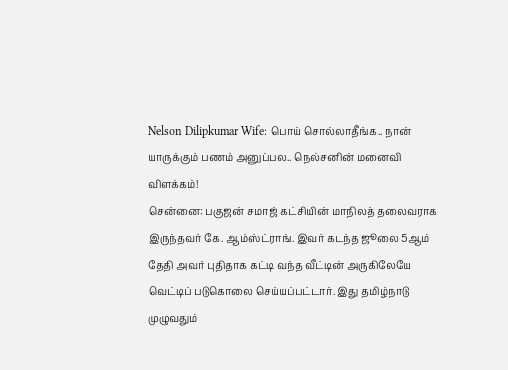Nelson Dilipkumar Wife: பொய் சொல்லாதீங்க.. நான் யாருக்கும் பணம் அனுப்பல.. நெல்சனின் மனைவி விளக்கம்!
சென்னை: பகுஜன் சமாஜ் கட்சியின் மாநிலத் தலைவராக இருந்தவர் கே. ஆம்ஸ்ட்ராங். இவர் கடந்த ஜூலை 5ஆம் தேதி அவர் புதிதாக கட்டி வந்த வீட்டின் அருகிலேயே வெட்டிப் படுகொலை செய்யப்பட்டார். இது தமிழ்நாடு முழுவதும்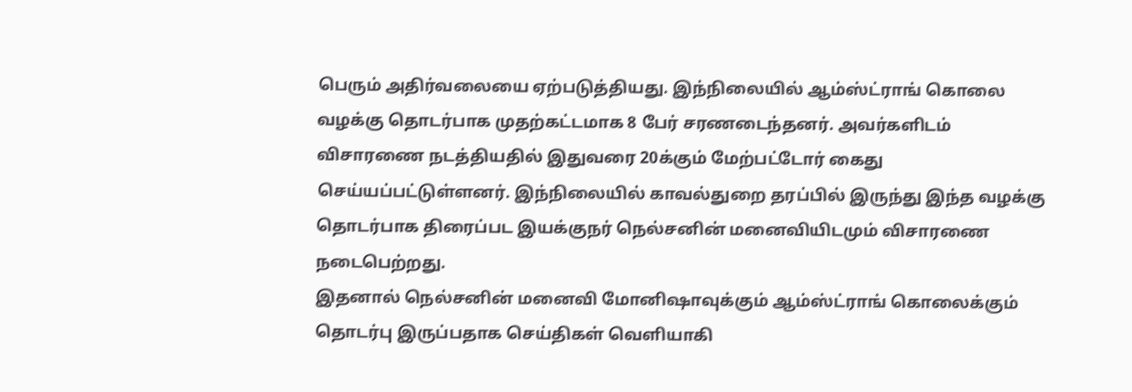பெரும் அதிர்வலையை ஏற்படுத்தியது. இந்நிலையில் ஆம்ஸ்ட்ராங் கொலை வழக்கு தொடர்பாக முதற்கட்டமாக 8 பேர் சரணடைந்தனர். அவர்களிடம் விசாரணை நடத்தியதில் இதுவரை 20க்கும் மேற்பட்டோர் கைது செய்யப்பட்டுள்ளனர். இந்நிலையில் காவல்துறை தரப்பில் இருந்து இந்த வழக்கு தொடர்பாக திரைப்பட இயக்குநர் நெல்சனின் மனைவியிடமும் விசாரணை நடைபெற்றது.
இதனால் நெல்சனின் மனைவி மோனிஷாவுக்கும் ஆம்ஸ்ட்ராங் கொலைக்கும் தொடர்பு இருப்பதாக செய்திகள் வெளியாகி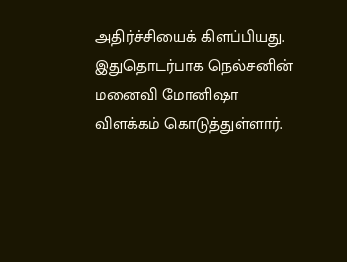அதிர்ச்சியைக் கிளப்பியது. இதுதொடர்பாக நெல்சனின் மனைவி மோனிஷா விளக்கம் கொடுத்துள்ளார்.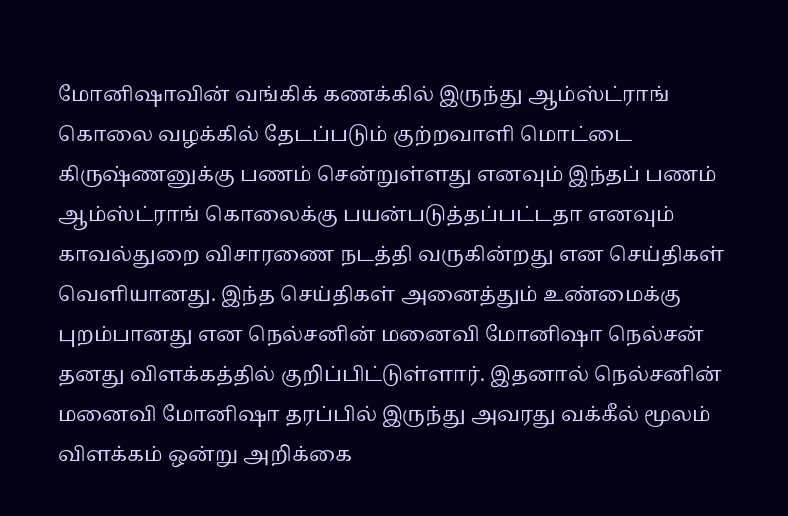மோனிஷாவின் வங்கிக் கணக்கில் இருந்து ஆம்ஸ்ட்ராங் கொலை வழக்கில் தேடப்படும் குற்றவாளி மொட்டை கிருஷ்ணனுக்கு பணம் சென்றுள்ளது எனவும் இந்தப் பணம் ஆம்ஸ்ட்ராங் கொலைக்கு பயன்படுத்தப்பட்டதா எனவும் காவல்துறை விசாரணை நடத்தி வருகின்றது என செய்திகள் வெளியானது. இந்த செய்திகள் அனைத்தும் உண்மைக்கு புறம்பானது என நெல்சனின் மனைவி மோனிஷா நெல்சன் தனது விளக்கத்தில் குறிப்பிட்டுள்ளார். இதனால் நெல்சனின் மனைவி மோனிஷா தரப்பில் இருந்து அவரது வக்கீல் மூலம் விளக்கம் ஒன்று அறிக்கை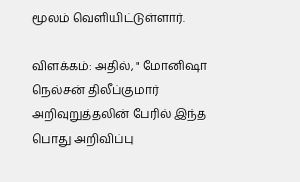மூலம் வெளியிட்டுள்ளார்.

விளக்கம்: அதில், " மோனிஷா நெல்சன் திலீப்குமார் அறிவுறுத்தலின் பேரில் இந்த பொது அறிவிப்பு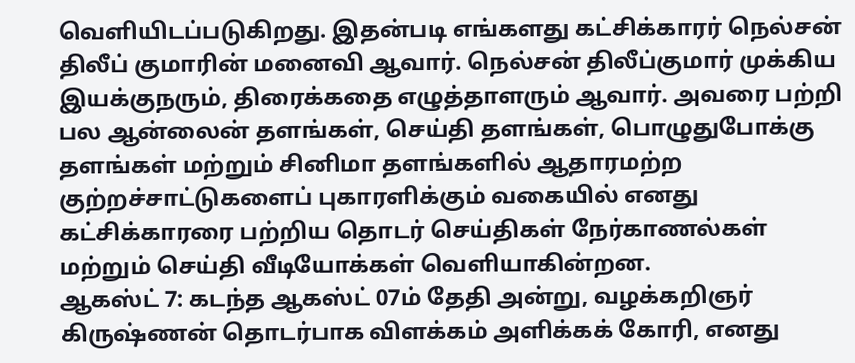வெளியிடப்படுகிறது. இதன்படி எங்களது கட்சிக்காரர் நெல்சன் திலீப் குமாரின் மனைவி ஆவார். நெல்சன் திலீப்குமார் முக்கிய இயக்குநரும், திரைக்கதை எழுத்தாளரும் ஆவார். அவரை பற்றி பல ஆன்லைன் தளங்கள், செய்தி தளங்கள், பொழுதுபோக்கு தளங்கள் மற்றும் சினிமா தளங்களில் ஆதாரமற்ற குற்றச்சாட்டுகளைப் புகாரளிக்கும் வகையில் எனது கட்சிக்காரரை பற்றிய தொடர் செய்திகள் நேர்காணல்கள் மற்றும் செய்தி வீடியோக்கள் வெளியாகின்றன.
ஆகஸ்ட் 7: கடந்த ஆகஸ்ட் 07ம் தேதி அன்று, வழக்கறிஞர் கிருஷ்ணன் தொடர்பாக விளக்கம் அளிக்கக் கோரி, எனது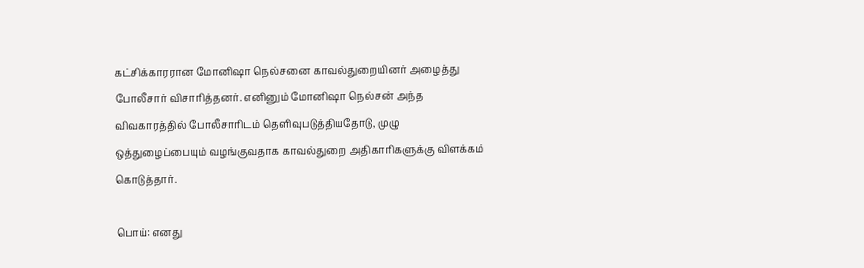கட்சிக்காரரான மோனிஷா நெல்சனை காவல்துறையினர் அழைத்து போலீசார் விசாரித்தனர். எனினும் மோனிஷா நெல்சன் அந்த விவகாரத்தில் போலீசாரிடம் தெளிவுபடுத்தியதோடு, முழு ஒத்துழைப்பையும் வழங்குவதாக காவல்துறை அதிகாரிகளுக்கு விளக்கம் கொடுத்தார்.

பொய்: எனது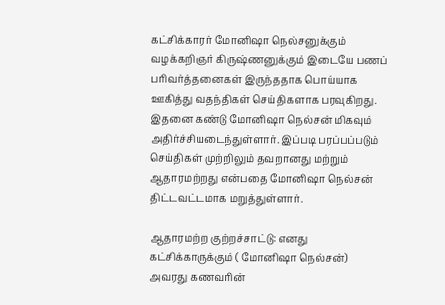கட்சிக்காரர் மோனிஷா நெல்சனுக்கும் வழக்கறிஞர் கிருஷ்ணனுக்கும் இடையே பணப் பரிவர்த்தனைகள் இருந்ததாக பொய்யாக ஊகித்து வதந்திகள் செய்திகளாக பரவுகிறது. இதனை கண்டு மோனிஷா நெல்சன் மிகவும் அதிர்ச்சியடைந்துள்ளார். இப்படி பரப்பப்படும் செய்திகள் முற்றிலும் தவறானது மற்றும் ஆதாரமற்றது என்பதை மோனிஷா நெல்சன் திட்டவட்டமாக மறுத்துள்ளார்.

ஆதாரமற்ற குற்றச்சாட்டு: எனது கட்சிக்காருக்கும் ( மோனிஷா நெல்சன்) அவரது கணவரின்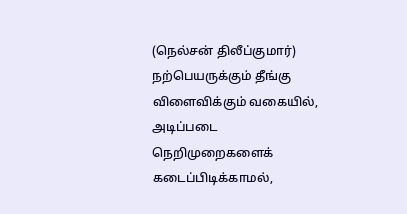(நெல்சன் திலீப்குமார்) நற்பெயருக்கும் தீங்கு விளைவிக்கும் வகையில், அடிப்படை நெறிமுறைகளைக் கடைப்பிடிக்காமல்,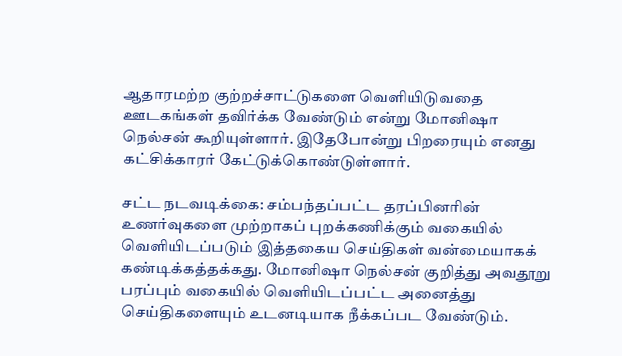ஆதாரமற்ற குற்றச்சாட்டுகளை வெளியிடுவதை ஊடகங்கள் தவிர்க்க வேண்டும் என்று மோனிஷா நெல்சன் கூறியுள்ளார். இதேபோன்று பிறரையும் எனது கட்சிக்காரர் கேட்டுக்கொண்டுள்ளார்.

சட்ட நடவடிக்கை: சம்பந்தப்பட்ட தரப்பினரின் உணர்வுகளை முற்றாகப் புறக்கணிக்கும் வகையில் வெளியிடப்படும் இத்தகைய செய்திகள் வன்மையாகக் கண்டிக்கத்தக்கது. மோனிஷா நெல்சன் குறித்து அவதூறு பரப்பும் வகையில் வெளியிடப்பட்ட அனைத்து செய்திகளையும் உடனடியாக நீக்கப்பட வேண்டும்.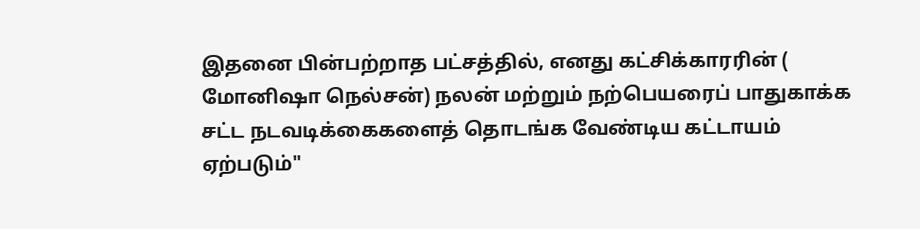இதனை பின்பற்றாத பட்சத்தில், எனது கட்சிக்காரரின் ( மோனிஷா நெல்சன்) நலன் மற்றும் நற்பெயரைப் பாதுகாக்க சட்ட நடவடிக்கைகளைத் தொடங்க வேண்டிய கட்டாயம் ஏற்படும்"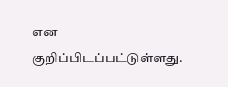என குறிப்பிடப்பட்டுள்ளது.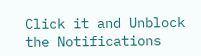Click it and Unblock the Notifications